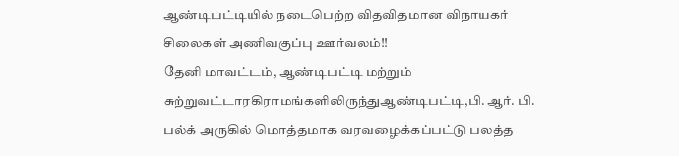ஆண்டிபட்டியில் நடைபெற்ற விதவிதமான விநாயகர் சிலைகள் அணிவகுப்பு ஊர்வலம்!!
தேனி மாவட்டம், ஆண்டிபட்டி மற்றும் சுற்றுவட்டாரகிராமங்களிலிருந்துஆண்டிபட்டி,பி. ஆர். பி. பல்க் அருகில் மொத்தமாக வரவழைக்கப்பட்டு பலத்த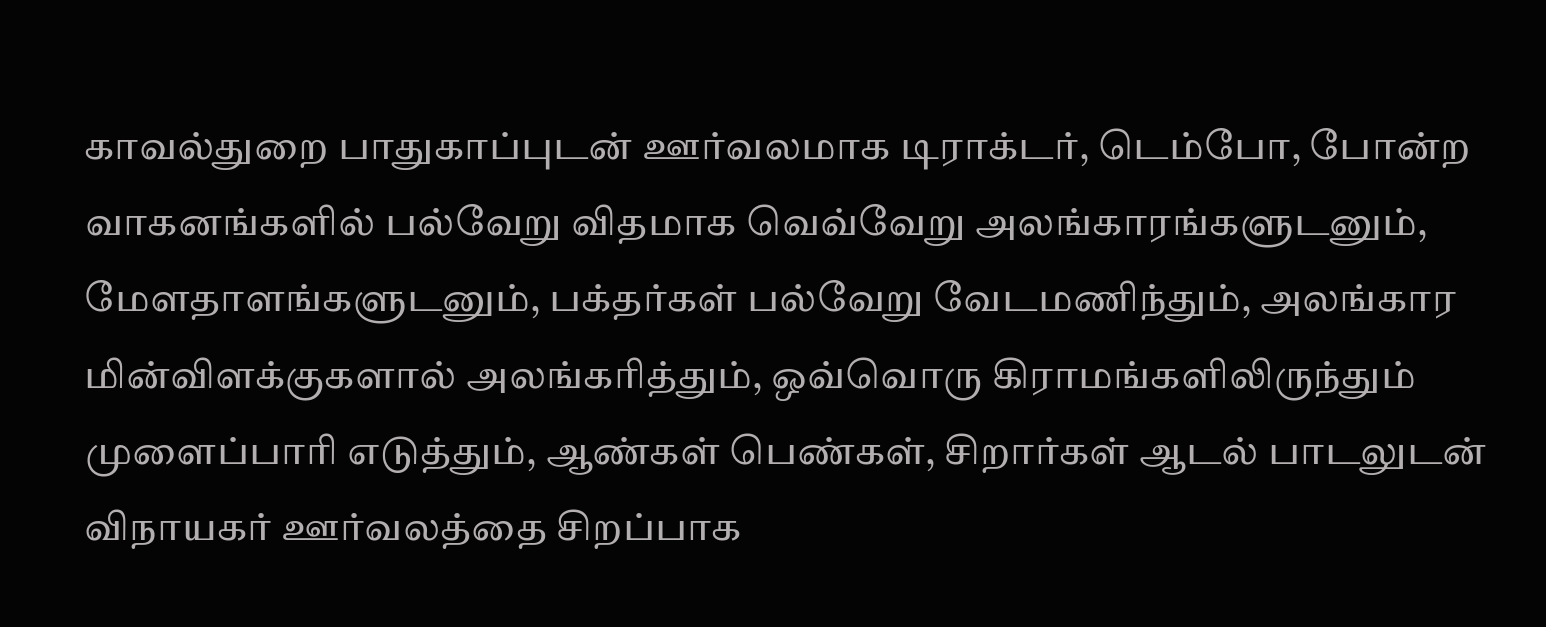காவல்துறை பாதுகாப்புடன் ஊர்வலமாக டிராக்டர், டெம்போ, போன்ற வாகனங்களில் பல்வேறு விதமாக வெவ்வேறு அலங்காரங்களுடனும், மேளதாளங்களுடனும், பக்தர்கள் பல்வேறு வேடமணிந்தும், அலங்கார மின்விளக்குகளால் அலங்கரித்தும், ஒவ்வொரு கிராமங்களிலிருந்தும் முளைப்பாரி எடுத்தும், ஆண்கள் பெண்கள், சிறார்கள் ஆடல் பாடலுடன் விநாயகர் ஊர்வலத்தை சிறப்பாக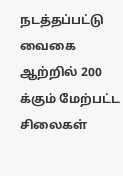நடத்தப்பட்டு வைகை ஆற்றில் 200 க்கும் மேற்பட்ட சிலைகள்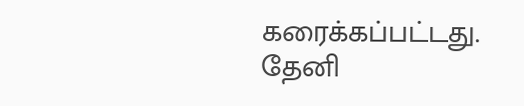கரைக்கப்பட்டது.
தேனி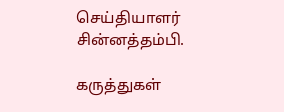செய்தியாளர் சின்னத்தம்பி.

கருத்துகள்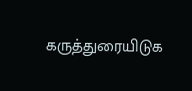கருத்துரையிடுக